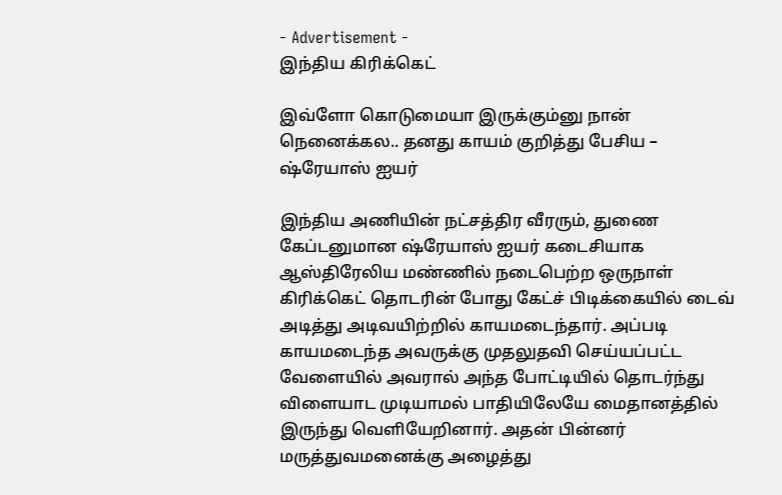- Advertisement -
இந்திய கிரிக்கெட்

இவ்ளோ கொடுமையா இருக்கும்னு நான் நெனைக்கல.. தனது காயம் குறித்து பேசிய – ஷ்ரேயாஸ் ஐயர்

இந்திய அணியின் நட்சத்திர வீரரும், துணை கேப்டனுமான ஷ்ரேயாஸ் ஐயர் கடைசியாக ஆஸ்திரேலிய மண்ணில் நடைபெற்ற ஒருநாள் கிரிக்கெட் தொடரின் போது கேட்ச் பிடிக்கையில் டைவ் அடித்து அடிவயிற்றில் காயமடைந்தார். அப்படி காயமடைந்த அவருக்கு முதலுதவி செய்யப்பட்ட வேளையில் அவரால் அந்த போட்டியில் தொடர்ந்து விளையாட முடியாமல் பாதியிலேயே மைதானத்தில் இருந்து வெளியேறினார். அதன் பின்னர் மருத்துவமனைக்கு அழைத்து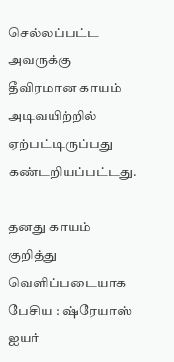செல்லப்பட்ட அவருக்கு தீவிரமான காயம் அடிவயிற்றில் ஏற்பட்டிருப்பது கண்டறியப்பட்டது.

தனது காயம் குறித்து வெளிப்படையாக பேசிய : ஷ்ரேயாஸ் ஐயர்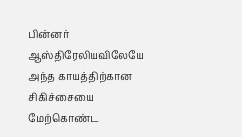பின்னர் ஆஸ்திரேலியவிலேயே அந்த காயத்திற்கான சிகிச்சையை மேற்கொண்ட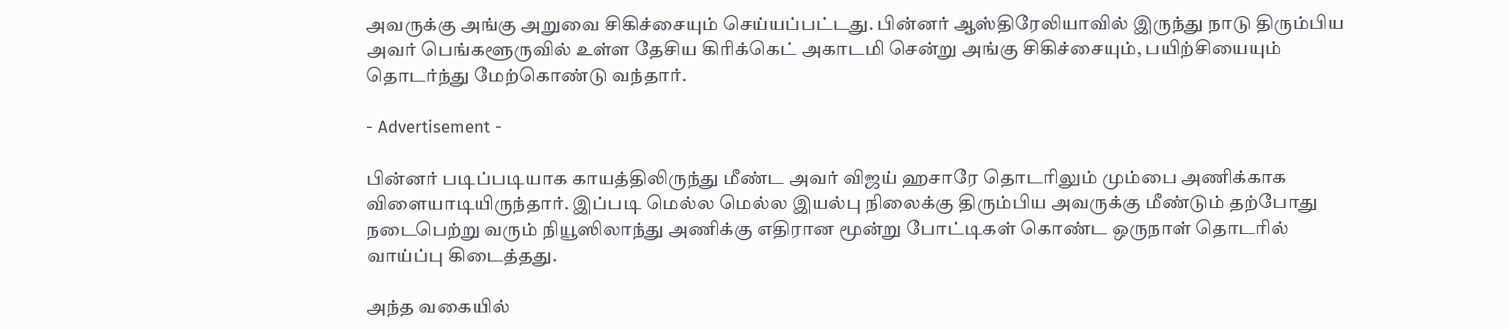அவருக்கு அங்கு அறுவை சிகிச்சையும் செய்யப்பட்டது. பின்னர் ஆஸ்திரேலியாவில் இருந்து நாடு திரும்பிய அவர் பெங்களூருவில் உள்ள தேசிய கிரிக்கெட் அகாடமி சென்று அங்கு சிகிச்சையும், பயிற்சியையும் தொடர்ந்து மேற்கொண்டு வந்தார்.

- Advertisement -

பின்னர் படிப்படியாக காயத்திலிருந்து மீண்ட அவர் விஜய் ஹசாரே தொடரிலும் மும்பை அணிக்காக விளையாடியிருந்தார். இப்படி மெல்ல மெல்ல இயல்பு நிலைக்கு திரும்பிய அவருக்கு மீண்டும் தற்போது நடைபெற்று வரும் நியூஸிலாந்து அணிக்கு எதிரான மூன்று போட்டிகள் கொண்ட ஒருநாள் தொடரில் வாய்ப்பு கிடைத்தது.

அந்த வகையில்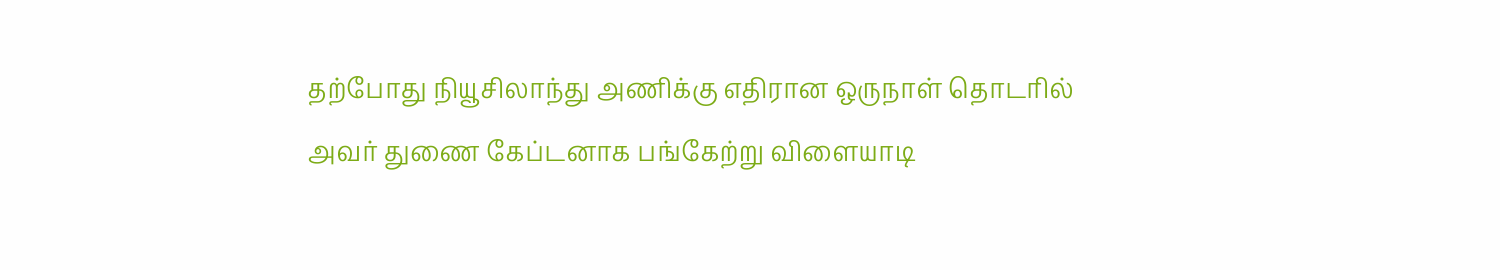தற்போது நியூசிலாந்து அணிக்கு எதிரான ஒருநாள் தொடரில் அவர் துணை கேப்டனாக பங்கேற்று விளையாடி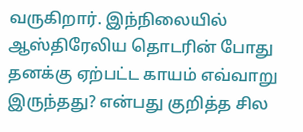வருகிறார். இந்நிலையில் ஆஸ்திரேலிய தொடரின் போது தனக்கு ஏற்பட்ட காயம் எவ்வாறு இருந்தது? என்பது குறித்த சில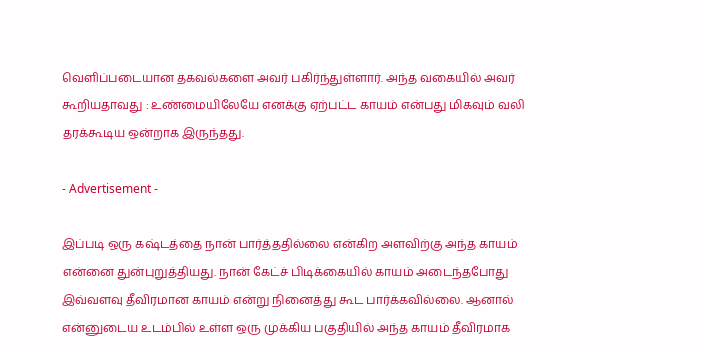வெளிப்படையான தகவல்களை அவர் பகிர்ந்துள்ளார். அந்த வகையில் அவர் கூறியதாவது : உண்மையிலேயே எனக்கு ஏற்பட்ட காயம் என்பது மிகவும் வலி தரக்கூடிய ஒன்றாக இருந்தது.

- Advertisement -

இப்படி ஒரு கஷ்டத்தை நான் பார்த்ததில்லை என்கிற அளவிற்கு அந்த காயம் என்னை துன்புறுத்தியது. நான் கேட்ச் பிடிக்கையில் காயம் அடைந்தபோது இவ்வளவு தீவிரமான காயம் என்று நினைத்து கூட பார்க்கவில்லை. ஆனால் என்னுடைய உடம்பில் உள்ள ஒரு முக்கிய பகுதியில் அந்த காயம் தீவிரமாக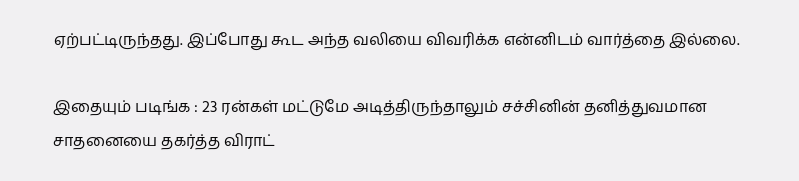ஏற்பட்டிருந்தது. இப்போது கூட அந்த வலியை விவரிக்க என்னிடம் வார்த்தை இல்லை.

இதையும் படிங்க : 23 ரன்கள் மட்டுமே அடித்திருந்தாலும் சச்சினின் தனித்துவமான சாதனையை தகர்த்த விராட்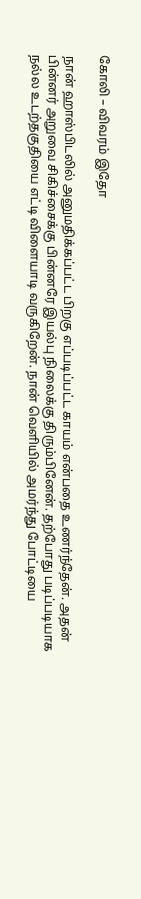கோலி – விவரம் இதோ

நான் ஹாஸ்பிடலில் அனுமதிக்கப்பட்ட பிறகு எப்படிப்பட்ட காயம் என்பதை உணர்ந்தேன். அதன் பின்னர் அறுவை சிகிச்சைக்கு பின்னரே இயல்பு நிலைக்கு திரும்பினேன். தற்போது படிப்படியாக நல்ல உடற்தகுதியை எட்டி விளையாடி வருகிறேன். நான் வெளியில் அமர்ந்து போட்டியை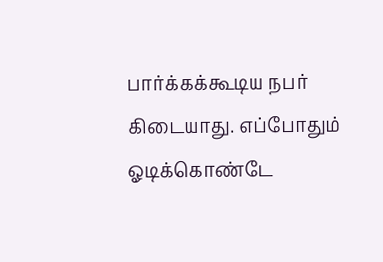பார்க்கக்கூடிய நபர் கிடையாது. எப்போதும் ஓடிக்கொண்டே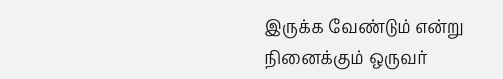இருக்க வேண்டும் என்று நினைக்கும் ஒருவர்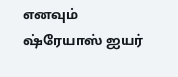எனவும் ஷ்ரேயாஸ் ஐயர்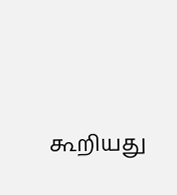கூறியது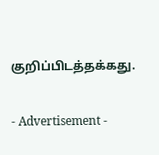குறிப்பிடத்தக்கது.

- Advertisement -